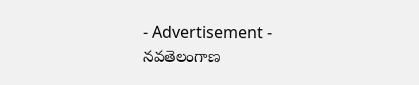- Advertisement -
నవతెలంగాణ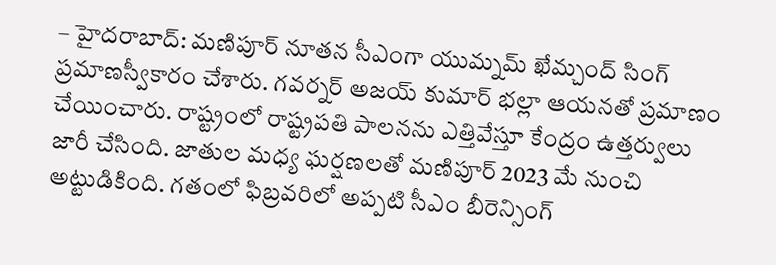– హైదరాబాద్: మణిపూర్ నూతన సీఎంగా యుమ్నమ్ ఖేమ్చంద్ సింగ్ ప్రమాణస్వీకారం చేశారు. గవర్నర్ అజయ్ కుమార్ భల్లా ఆయనతో ప్రమాణం చేయించారు. రాష్ట్రంలో రాష్ట్రపతి పాలనను ఎత్తివేస్తూ కేంద్రం ఉత్తర్వులు జారీ చేసింది. జాతుల మధ్య ఘర్షణలతో మణిపూర్ 2023 మే నుంచి అట్టుడికింది. గతంలో ఫిబ్రవరిలో అప్పటి సీఎం బీరెన్సింగ్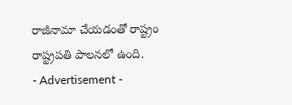రాజీనామా చేయడంతో రాష్ట్రం రాష్ట్రపతి పాలనలో ఉంది.
- Advertisement -